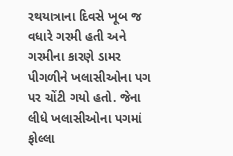રથયાત્રાના દિવસે ખૂબ જ વધારે ગરમી હતી અને ગરમીના કારણે ડામર પીગળીને ખલાસીઓના પગ પર ચોંટી ગયો હતો. જેના લીધે ખલાસીઓના પગમાં ફોલ્લા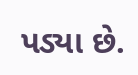પડ્યા છે.